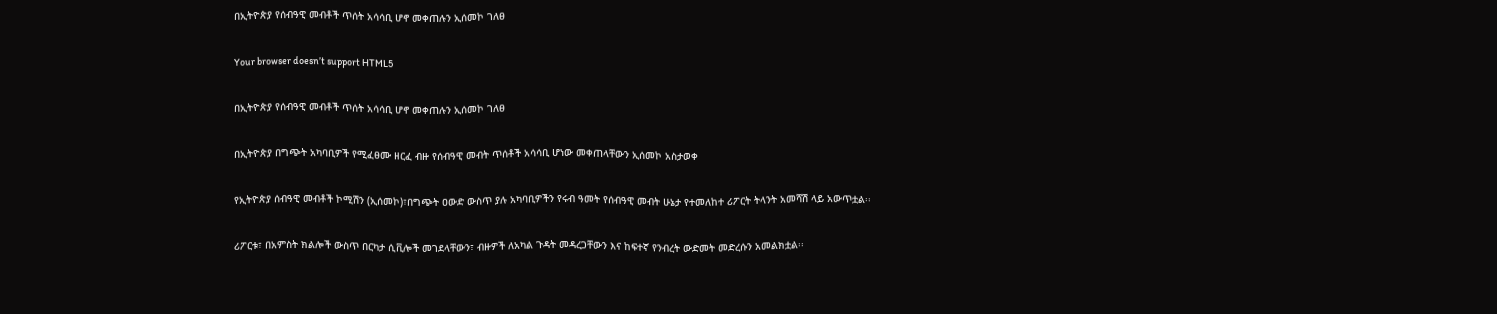በኢትዮጵያ የሰብዓዊ መብቶች ጥሰት አሳሳቢ ሆኖ መቀጠሉን ኢሰመኮ ገለፀ

Your browser doesn’t support HTML5

በኢትዮጵያ የሰብዓዊ መብቶች ጥሰት አሳሳቢ ሆኖ መቀጠሉን ኢሰመኮ ገለፀ

በኢትዮጵያ በግጭት አካባቢዎች የሚፈፀሙ ዘርፈ ብዙ የሰብዓዊ መብት ጥሰቶች አሳሳቢ ሆነው መቀጠላቸውን ኢሰመኮ አስታወቀ

የኢትዮጵያ ሰብዓዊ መብቶች ኮሚሽን (ኢሰመኮ)፣በግጭት ዐውድ ውስጥ ያሉ አካባቢዎችን የሩብ ዓመት የሰብዓዊ መብት ሁኔታ የተመለከተ ሪፖርት ትላንት አመሻሽ ላይ አውጥቷል፡፡

ሪፖርቱ፣ በአምስት ክልሎች ውስጥ በርካታ ሲቪሎች መገደላቸውን፣ ብዙዎች ለአካል ጉዳት መዳረጋቸውን እና ከፍተኛ የንብረት ውድመት መድረሱን አመልክቷል፡፡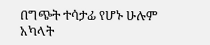በግጭት ተሳታፊ የሆኑ ሁሉም አካላት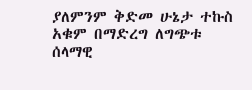ያለምንም ቅድመ ሁኔታ ተኩስ አቁም በማድረግ ለግጭቱ ሰላማዊ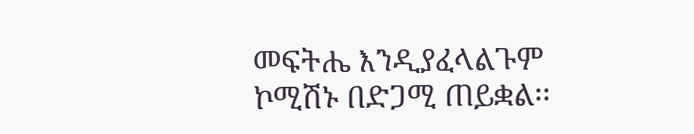መፍትሔ እንዲያፈላልጉም ኮሚሽኑ በድጋሚ ጠይቋል፡፡